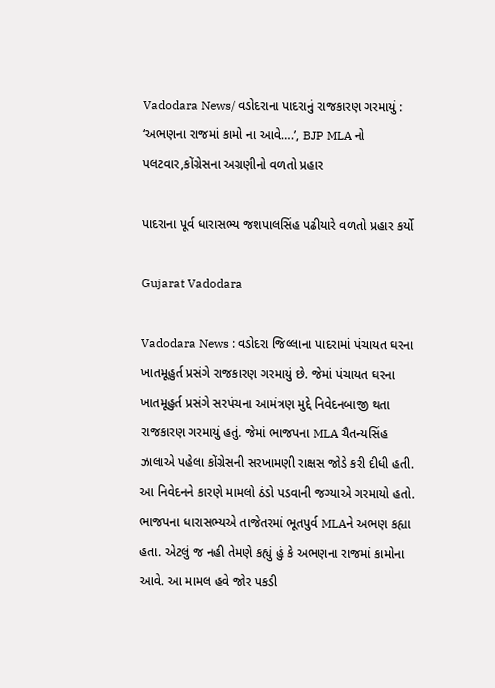Vadodara News/ વડોદરાના પાદરાનું રાજકારણ ગરમાયું : ‘અભણના રાજમાં કામો ના આવે….’, BJP MLA નો પલટવાર,કોંગ્રેસના અગ્રણીનો વળતો પ્રહાર

પાદરાના પૂર્વ ધારાસભ્ય જશપાલસિંહ પઢીયારે વળતો પ્રહાર કર્યો

Gujarat Vadodara

Vadodara News : વડોદરા જિલ્લાના પાદરામાં પંચાયત ઘરના ખાતમૂહુર્ત પ્રસંગે રાજકારણ ગરમાયું છે. જેમાં પંચાયત ઘરના ખાતમૂહુર્ત પ્રસંગે સરપંચના આમંત્રણ મુદ્દે નિવેદનબાજી થતા રાજકારણ ગરમાયું હતું. જેમાં ભાજપના MLA ચૈતન્યસિંહ ઝાલાએ પહેલા કોંગ્રેસની સરખામણી રાક્ષસ જોડે કરી દીધી હતી. આ નિવેદનને કારણે મામલો ઠંડો પડવાની જગ્યાએ ગરમાયો હતો. ભાજપના ધારાસભ્યએ તાજેતરમાં ભૂતપુર્વ MLAને અભણ કહ્યા હતા. એટલું જ નહી તેમણે કહ્યું હું કે અભણના રાજમાં કામોના આવે. આ મામલ હવે જોર પકડી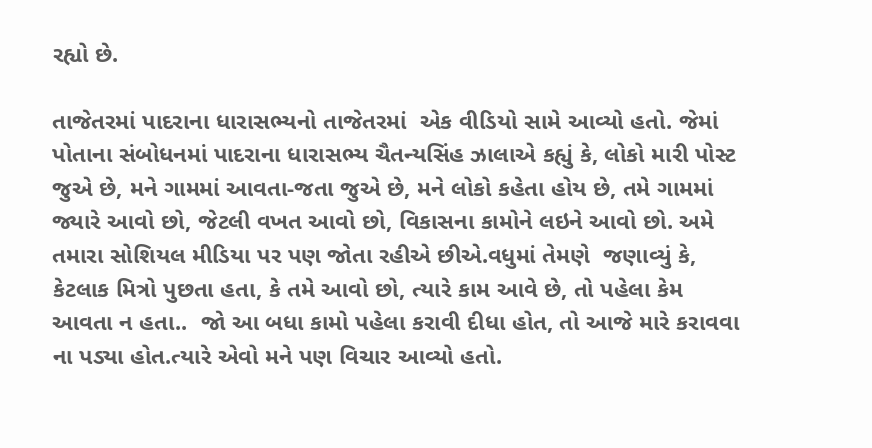રહ્યો છે.

તાજેતરમાં પાદરાના ધારાસભ્યનો તાજેતરમાં  એક વીડિયો સામે આવ્યો હતો. જેમાં પોતાના સંબોધનમાં પાદરાના ધારાસભ્ય ચૈતન્યસિંહ ઝાલાએ કહ્યું કે, લોકો મારી પોસ્ટ જુએ છે, મને ગામમાં આવતા-જતા જુએ છે, મને લોકો કહેતા હોય છે, તમે ગામમાં જ્યારે આવો છો, જેટલી વખત આવો છો, વિકાસના કામોને લઇને આવો છો. અમે તમારા સોશિયલ મીડિયા પર પણ જોતા રહીએ છીએ.વધુમાં તેમણે  જણાવ્યું કે, કેટલાક મિત્રો પુછતા હતા, કે તમે આવો છો, ત્યારે કામ આવે છે, તો પહેલા કેમ આવતા ન હતા..  જો આ બધા કામો પહેલા કરાવી દીધા હોત, તો આજે મારે કરાવવા ના પડ્યા હોત.ત્યારે એવો મને પણ વિચાર આવ્યો હતો.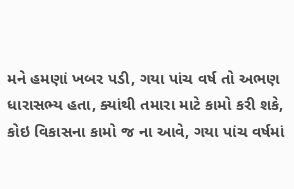મને હમણાં ખબર પડી, ગયા પાંચ વર્ષ તો અભણ ધારાસભ્ય હતા, ક્યાંથી તમારા માટે કામો કરી શકે, કોઇ વિકાસના કામો જ ના આવે, ગયા પાંચ વર્ષમાં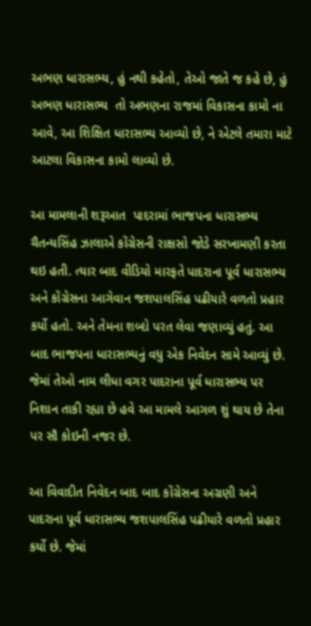અભણ ધારાસભ્ય, હું નથી કહેતો, તેઓ જાતે જ કહે છે, હું અભણ ધારાસભ્ય  તો અભણના રાજમાં વિકાસના કામો ના આવે, આ શિક્ષિત ધારાસભ્ય આવ્યો છે, ને એટલે તમારા માટે આટલા વિકાસના કામો લાવ્યો છે.

આ મામલાની શરૂઆત  પાદરામાં ભાજપના ધારાસભ્ય ચૈતન્યસિંહ ઝાલાએ કોંગ્રેસની રાક્ષસો જોડે સરખામણી કરતા થઇ હતી. ત્યાર બાદ વીડિયો મારફતે પાદરાના પૂર્વ ધારાસભ્ય અને કોંગ્રેસના આગેવાન જશપાલસિંહ પઢીયારે વળતો પ્રહાર કર્યો હતો. અને તેમના શબ્દો પરત લેવા જણાવ્યું હતું. આ બાદ ભાજપના ધારાસભ્યનું વધુ એક નિવેદન સામે આવ્યું છે. જેમાં તેઓ નામ લીધા વગર પાદરાના પૂર્વ ધારાસભ્ય પર નિશાન તાકી રહ્યા છે હવે આ મામલે આગળ શું થાય છે તેના પર સૌ કોઇની નજર છે.

આ વિવાદીત નિવેદન બાદ બાદ કોંગ્રેસના અગ્રણી અને પાદરાના પૂર્વ ધારાસભ્ય જશપાલસિંહ પઢીયારે વળતો પ્રહાર કર્યો છે. જેમાં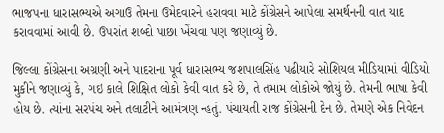ભાજપના ધારાસભ્યએ અગાઉ તેમના ઉમેદવારને હરાવવા માટે કોંગ્રેસને આપેલા સમર્થનની વાત યાદ કરાવવામાં આવી છે. ઉપરાંત શબ્દો પાછા ખેંચવા પણ જણાવ્યું છે.

જિલ્લા કોંગ્રેસના અગ્રણી અને પાદરાના પૂર્વ ધારાસભ્ય જશપાલસિંહ પઢીયારે સોશિયલ મીડિયામાં વીડિયો મુકીને જણાવ્યું કે, ગઇ કાલે શિક્ષિત લોકો કેવી વાત કરે છે, તે તમામ લોકોએ જોયું છે. તેમની ભાષા કેવી હોય છે. ત્યાંના સરપંચ અને તલાટીને આમંત્રણ ન્હતું. પંચાયતી રાજ કોંગ્રેસની દેન છે. તેમણે એક નિવેદન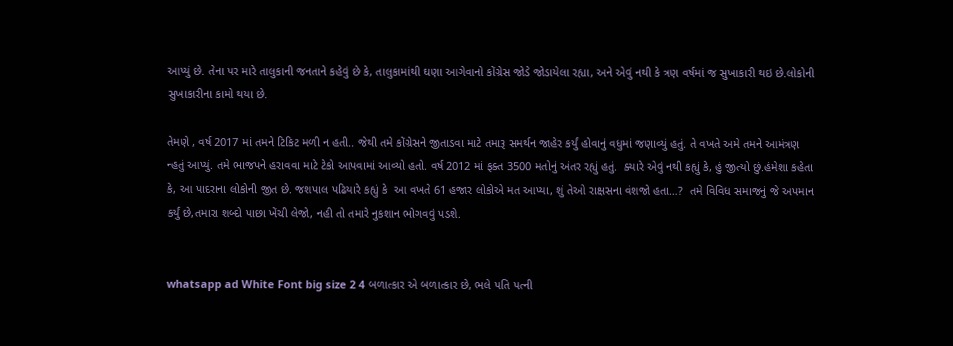આપ્યું છે. તેના પર મારે તાલુકાની જનતાને કહેવું છે કે, તાલુકામાંથી ઘણા આગેવાનો કોંગ્રેસ જોડે જોડાયેલા રહ્યા, અને એવું નથી કે ત્રણ વર્ષમાં જ સુખાકારી થઇ છે.લોકોની સુખાકારીના કામો થયા છે.

તેમણે , વર્ષ 2017 માં તમને ટિકિટ મળી ન હતી.. જેથી તમે કોંગ્રેસને જીતાડવા માટે તમારૂ સમર્થન જાહેર કર્યું હોવાનું વધુમાં જણાવ્યું હતું. તે વખતે અમે તમને આમંત્રણ ન્હતું આપ્યું. તમે ભાજપને હરાવવા માટે ટેકો આપવામાં આવ્યો હતો. વર્ષ 2012 માં ફક્ત 3500 મતોનું અંતર રહ્યું હતું.  ક્યારે એવું નથી કહ્યું કે, હું જીત્યો છું.હંમેશા કહેતા કે, આ પાદરાના લોકોની જીત છે. જશપાલ પઢિયારે કહ્યું કે  આ વખતે 61 હજાર લોકોએ મત આપ્યા, શું તેઓ રાક્ષસના વંશજો હતા…?  તમે વિવિધ સમાજનું જે અપમાન કર્યું છે,તમારા શબ્દો પાછા ખેંચી લેજો, નહી તો તમારે નુકશાન ભોગવવું પડશે.


whatsapp ad White Font big size 2 4 બળાત્કાર એ બળાત્કાર છે, ભલે પતિ પત્ની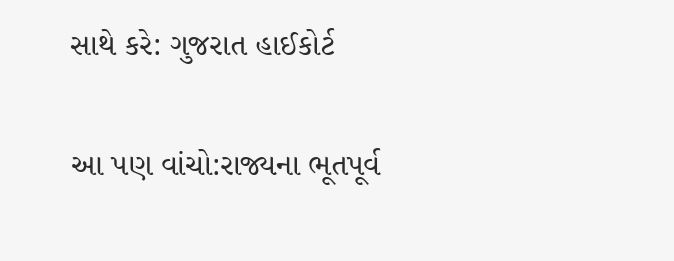સાથે કરે: ગુજરાત હાઈકોર્ટ


આ પણ વાંચો:રાજ્યના ભૂતપૂર્વ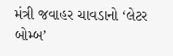મંત્રી જવાહર ચાવડાનો ‘લેટર બોમ્બ’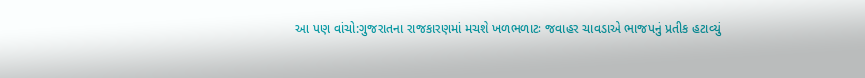આ પણ વાંચો:ગુજરાતના રાજકારણમાં મચશે ખળભળાટઃ જવાહર ચાવડાએ ભાજપનું પ્રતીક હટાવ્યું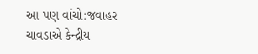આ પણ વાંચો:જવાહર ચાવડાએ કેન્દ્રીય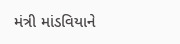મંત્રી માંડવિયાને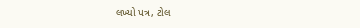લખ્યો પત્ર, ટોલ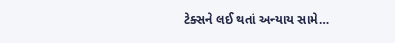ટેક્સને લઈ થતાં અન્યાય સામે…